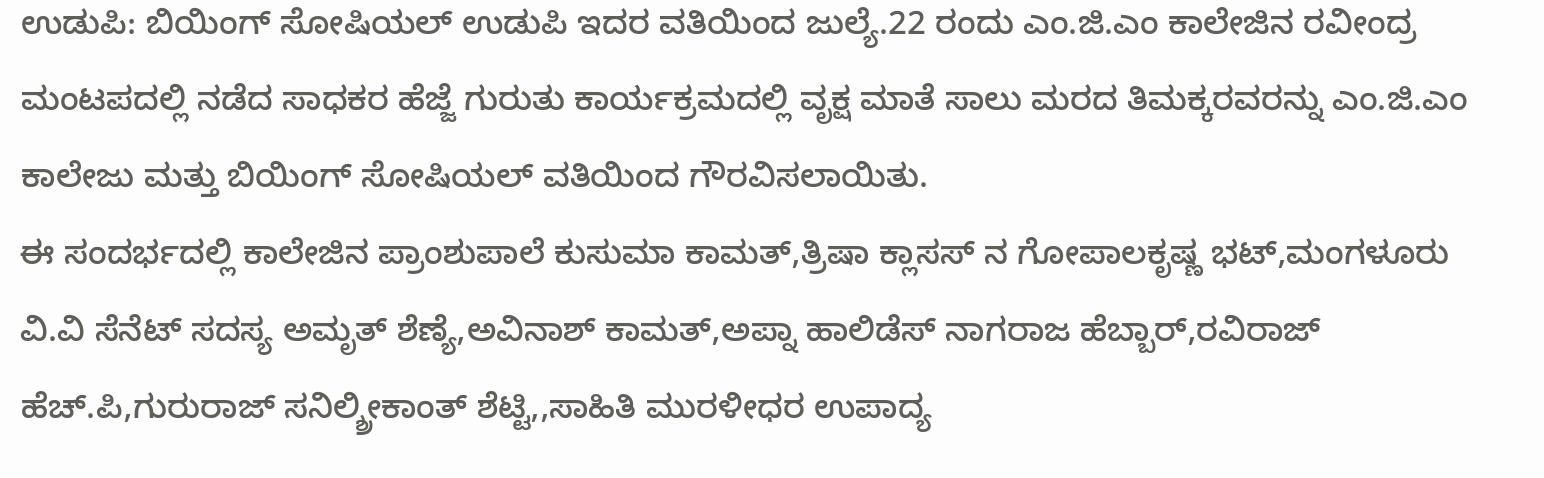ಉಡುಪಿ: ಬಿಯಿಂಗ್ ಸೋಷಿಯಲ್ ಉಡುಪಿ ಇದರ ವತಿಯಿಂದ ಜುಲ್ಯೆ.22 ರಂದು ಎಂ.ಜಿ.ಎಂ ಕಾಲೇಜಿನ ರವೀಂದ್ರ ಮಂಟಪದಲ್ಲಿ ನಡೆದ ಸಾಧಕರ ಹೆಜ್ಜೆ ಗುರುತು ಕಾರ್ಯಕ್ರಮದಲ್ಲಿ ವೃಕ್ಷ ಮಾತೆ ಸಾಲು ಮರದ ತಿಮಕ್ಕರವರನ್ನು ಎಂ.ಜಿ.ಎಂ ಕಾಲೇಜು ಮತ್ತು ಬಿಯಿಂಗ್ ಸೋಷಿಯಲ್ ವತಿಯಿಂದ ಗೌರವಿಸಲಾಯಿತು.
ಈ ಸಂದರ್ಭದಲ್ಲಿ ಕಾಲೇಜಿನ ಪ್ರಾಂಶುಪಾಲೆ ಕುಸುಮಾ ಕಾಮತ್,ತ್ರಿಷಾ ಕ್ಲಾಸಸ್ ನ ಗೋಪಾಲಕೃಷ್ಣ ಭಟ್,ಮಂಗಳೂರು ವಿ.ವಿ ಸೆನೆಟ್ ಸದಸ್ಯ ಅಮೃತ್ ಶೆಣ್ಯೆ,ಅವಿನಾಶ್ ಕಾಮತ್,ಅಪ್ನಾ ಹಾಲಿಡೆಸ್ ನಾಗರಾಜ ಹೆಬ್ಬಾರ್,ರವಿರಾಜ್ ಹೆಚ್.ಪಿ,ಗುರುರಾಜ್ ಸನಿಲ್ಶ್ರೀಕಾಂತ್ ಶೆಟ್ಟಿ,,ಸಾಹಿತಿ ಮುರಳೀಧರ ಉಪಾದ್ಯ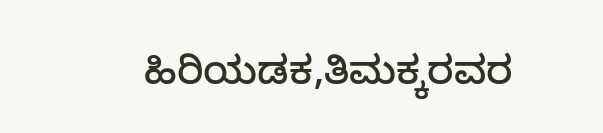ಹಿರಿಯಡಕ,ತಿಮಕ್ಕರವರ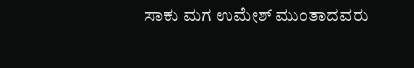ಸಾಕು ಮಗ ಉಮೇಶ್ ಮುಂತಾದವರು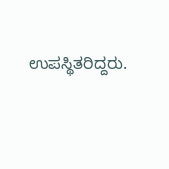ಉಪಸ್ಥಿತರಿದ್ದರು.